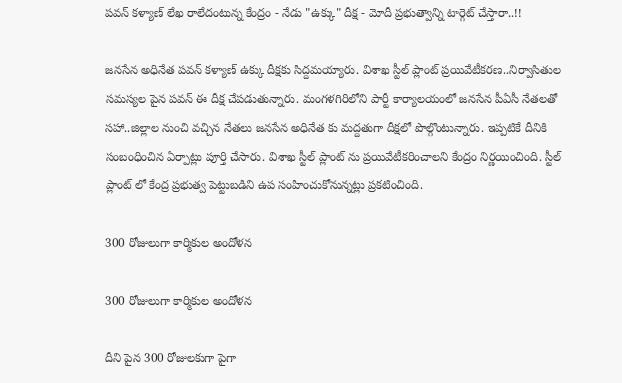పవన్ కళ్యాణ్ లేఖ రాలేదంటున్న కేంద్రం - నేడు "ఉక్కు" దీక్ష - మోదీ ప్రభుత్వాన్ని టార్గెట్ చేస్తారా..!!

జనసేన అధినేత పవన్ కళ్యాణ్ ఉక్కు దీక్షకు సిద్దమయ్యారు. విశాఖ స్టీల్ ప్లాంట్ ప్రయివేటీకరణ..నిర్వాసితుల సమస్యల పైన పవన్ ఈ దీక్ష చేపడుతున్నారు. మంగళగిరిలోని పార్టీ కార్యాలయంలో జనసేన పీఏసీ నేతలతో సహా..జిల్లాల నుంచి వచ్చిన నేతలు జనసేన అధినేత కు మద్దతుగా దీక్షలో పొల్గొంటున్నారు. ఇప్పటికే దీనికి సంబంధించిన ఏర్పాట్లు పూర్తి చేసారు. విశాఖ స్టీల్ ప్లాంట్ ను ప్రయివేటీకరించాలని కేంద్రం నిర్ణయించింది. స్టీల్ ప్లాంట్ లో కేంద్ర ప్రభుత్వ పెట్టుబడిని ఉప సంహించుకోనున్నట్లు ప్రకటించింది.

300 రోజులుగా కార్మికుల అందోళన

300 రోజులుగా కార్మికుల అందోళన

దీని పైన 300 రోజులకుగా పైగా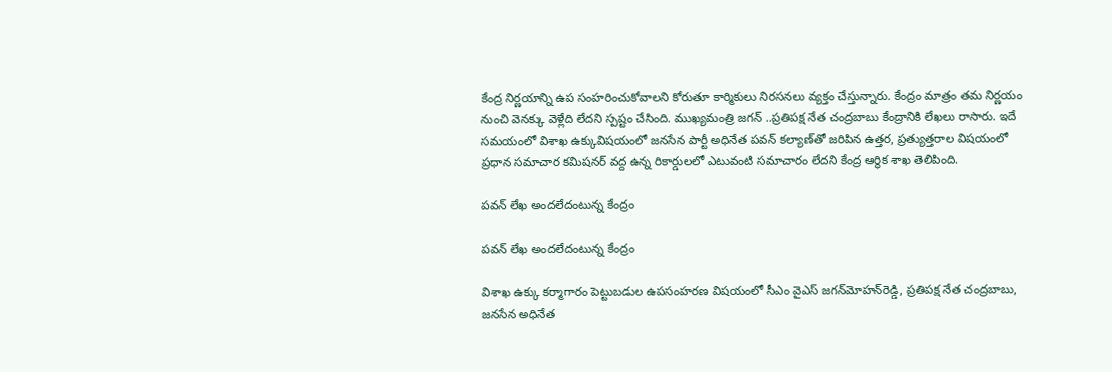కేంద్ర నిర్ణయాన్ని ఉప సంహరించుకోవాలని కోరుతూ కార్మికులు నిరసనలు వ్యక్తం చేస్తున్నారు. కేంద్రం మాత్రం తమ నిర్ణయం నుంచి వెనక్కు వెళ్లేది లేదని స్పష్టం చేసింది. ముఖ్యమంత్రి జగన్ ..ప్రతిపక్ష నేత చంద్రబాబు కేంద్రానికి లేఖలు రాసారు. ఇదే సమయంలో విశాఖ ఉక్కువిషయంలో జనసేన పార్టీ అధినేత పవన్‌ కల్యాణ్‌తో జరిపిన ఉత్తర, ప్రత్యుత్తరాల విషయంలో ప్రధాన సమాచార కమిషనర్‌ వద్ద ఉన్న రికార్డులలో ఎటువంటి సమాచారం లేదని కేంద్ర ఆర్థిక శాఖ తెలిపింది.

పవన్ లేఖ అందలేదంటున్న కేంద్రం

పవన్ లేఖ అందలేదంటున్న కేంద్రం

విశాఖ ఉక్కు కర్మాగారం పెట్టుబడుల ఉపసంహరణ విషయంలో సీఎం వైఎస్‌ జగన్‌మోహన్‌రెడ్డి, ప్రతిపక్ష నేత చంద్రబాబు, జనసేన అధినేత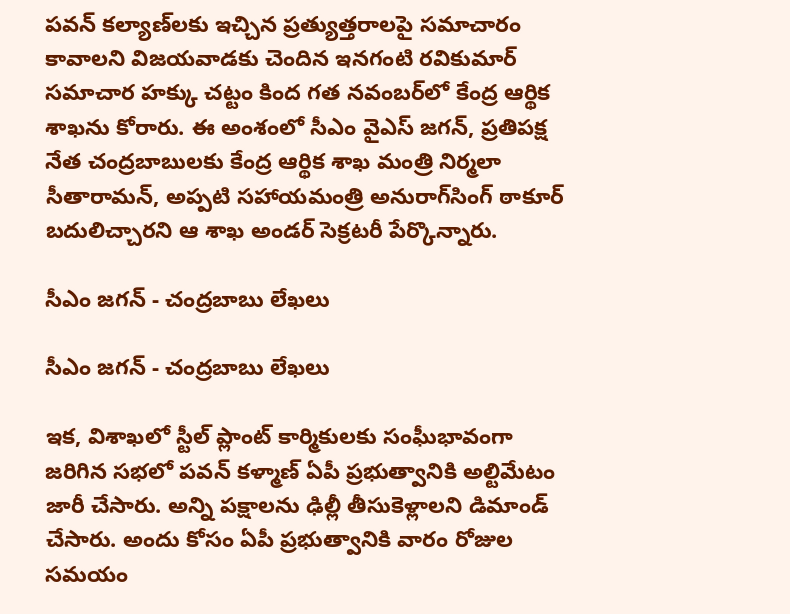పవన్‌ కల్యాణ్‌లకు ఇచ్చిన ప్రత్యుత్తరాలపై సమాచారం కావాలని విజయవాడకు చెందిన ఇనగంటి రవికుమార్‌ సమాచార హక్కు చట్టం కింద గత నవంబర్‌లో కేంద్ర ఆర్థిక శాఖను కోరారు. ఈ అంశంలో సీఎం వైఎస్‌ జగన్, ప్రతిపక్ష నేత చంద్రబాబులకు కేంద్ర ఆర్థిక శాఖ మంత్రి నిర్మలా సీతారామన్, అప్పటి సహాయమంత్రి అనురాగ్‌సింగ్‌ ఠాకూర్‌ బదులిచ్చారని ఆ శాఖ అండర్‌ సెక్రటరీ పేర్కొన్నారు.

సీఎం జగన్ - చంద్రబాబు లేఖలు

సీఎం జగన్ - చంద్రబాబు లేఖలు

ఇక, విశాఖలో స్టీల్ ప్లాంట్ కార్మికులకు సంఘీభావంగా జరిగిన సభలో పవన్ కళ్మాణ్ ఏపీ ప్రభుత్వానికి అల్టిమేటం జారీ చేసారు. అన్ని పక్షాలను ఢిల్లీ తీసుకెళ్లాలని డిమాండ్ చేసారు. అందు కోసం ఏపీ ప్రభుత్వానికి వారం రోజుల సమయం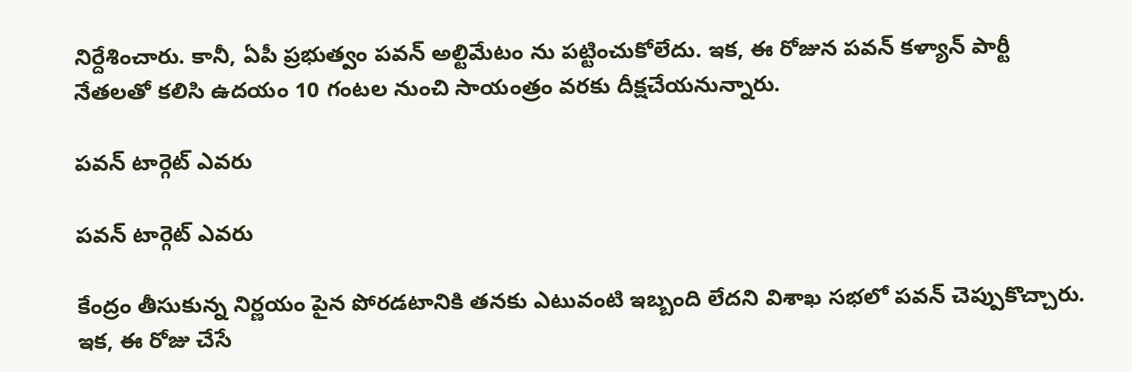నిర్దేశించారు. కానీ, ఏపీ ప్రభుత్వం పవన్ అల్టిమేటం ను పట్టించుకోలేదు. ఇక, ఈ రోజున పవన్ కళ్యాన్ పార్టీ నేతలతో కలిసి ఉదయం 10 గంటల నుంచి సాయంత్రం వరకు దీక్షచేయనున్నారు.

పవన్ టార్గెట్ ఎవరు

పవన్ టార్గెట్ ఎవరు

కేంద్రం తీసుకున్న నిర్ణయం పైన పోరడటానికి తనకు ఎటువంటి ఇబ్బంది లేదని విశాఖ సభలో పవన్ చెప్పుకొచ్చారు. ఇక, ఈ రోజు చేసే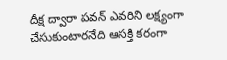దీక్ష ద్వారా పవన్ ఎవరిని లక్ష్యంగా చేసుకుంటారనేది ఆసక్తి కరంగా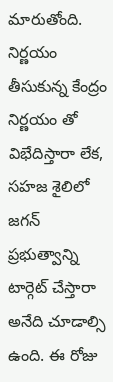మారుతోంది. నిర్ణయం తీసుకున్న కేంద్రం నిర్ణయం తో విభేదిస్తారా లేక, సహజ శైలిలో జగన్ ప్రభుత్వాన్ని టార్గెట్ చేస్తారా అనేది చూడాల్సి ఉంది. ఈ రోజు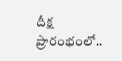దీక్ష ప్రారంభంలో..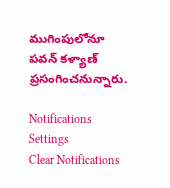ముగింపులోనూ పవన్ కళ్యాణ్ ప్రసంగించనున్నారు.

Notifications
Settings
Clear Notifications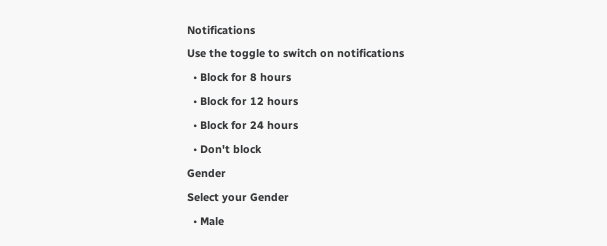Notifications
Use the toggle to switch on notifications
  • Block for 8 hours
  • Block for 12 hours
  • Block for 24 hours
  • Don't block
Gender
Select your Gender
  • Male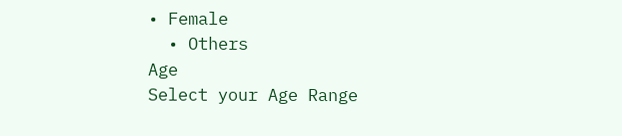• Female
  • Others
Age
Select your Age Range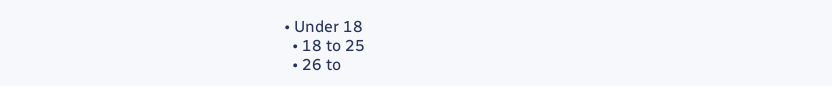• Under 18
  • 18 to 25
  • 26 to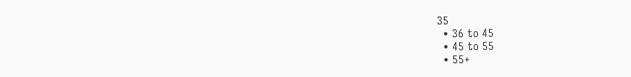35
  • 36 to 45
  • 45 to 55
  • 55+